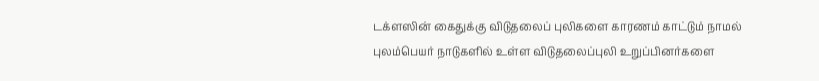டக்ளஸின் கைதுக்கு விடுதலைப் புலிகளை காரணம் காட்டும் நாமல்
புலம்பெயர் நாடுகளில் உள்ள விடுதலைப்புலி உறுப்பினர்களை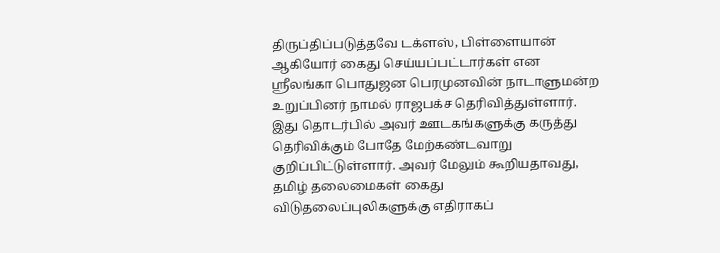திருப்திப்படுத்தவே டக்ளஸ், பிள்ளையான் ஆகியோர் கைது செய்யப்பட்டார்கள் என ஸ்ரீலங்கா பொதுஜன பெரமுனவின் நாடாளுமன்ற உறுப்பினர் நாமல் ராஜபக்ச தெரிவித்துள்ளார்.
இது தொடர்பில் அவர் ஊடகங்களுக்கு கருத்து தெரிவிக்கும் போதே மேற்கண்டவாறு குறிப்பிட்டுள்ளார். அவர் மேலும் கூறியதாவது,
தமிழ் தலைமைகள் கைது
விடுதலைப்புலிகளுக்கு எதிராகப்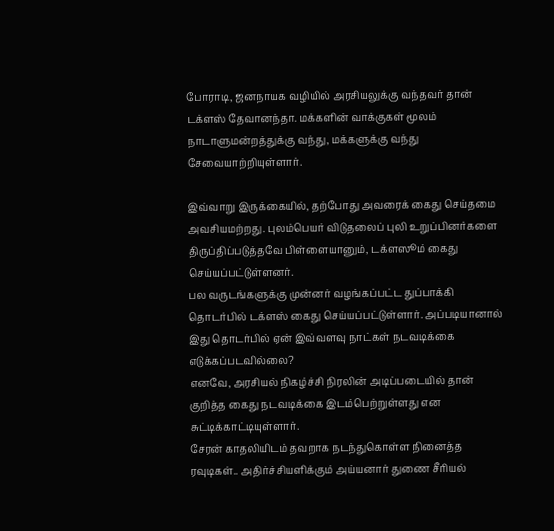போராடி, ஜனநாயக வழியில் அரசியலுக்கு வந்தவர் தான் டக்ளஸ் தேவானந்தா. மக்களின் வாக்குகள் மூலம் நாடாளுமன்றத்துக்கு வந்து, மக்களுக்கு வந்து சேவையாற்றியுள்ளார்.

இவ்வாறு இருக்கையில், தற்போது அவரைக் கைது செய்தமை அவசியமற்றது. புலம்பெயர் விடுதலைப் புலி உறுப்பினர்களை திருப்திப்படுத்தவே பிள்ளையானும், டக்ளஸூம் கைது செய்யப்பட்டுள்ளனர்.
பல வருடங்களுக்கு முன்னர் வழங்கப்பட்ட துப்பாக்கி தொடர்பில் டக்ளஸ் கைது செய்யப்பட்டுள்ளார். அப்படியானால் இது தொடர்பில் ஏன் இவ்வளவு நாட்கள் நடவடிக்கை எடுக்கப்படவில்லை?
எனவே, அரசியல் நிகழ்ச்சி நிரலின் அடிப்படையில் தான் குறித்த கைது நடவடிக்கை இடம்பெற்றுள்ளது என சுட்டிக்காட்டியுள்ளார்.
சேரன் காதலியிடம் தவறாக நடந்துகொள்ள நினைத்த ரவுடிகள்.. அதிர்ச்சியளிக்கும் அய்யனார் துணை சீரியல்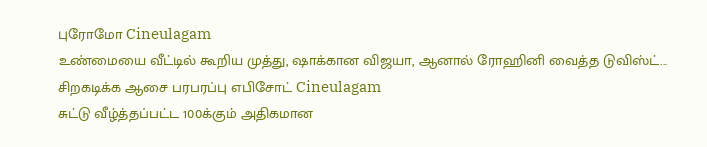புரோமோ Cineulagam
உண்மையை வீட்டில் கூறிய முத்து, ஷாக்கான விஜயா, ஆனால் ரோஹினி வைத்த டுவிஸ்ட்... சிறகடிக்க ஆசை பரபரப்பு எபிசோட் Cineulagam
சுட்டு வீழ்த்தப்பட்ட 100க்கும் அதிகமான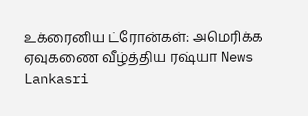உக்ரைனிய ட்ரோன்கள்: அமெரிக்க ஏவுகணை வீழ்த்திய ரஷ்யா News Lankasri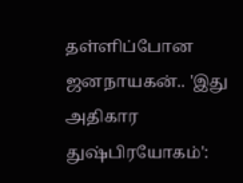தள்ளிப்போன ஜனநாயகன்.. 'இது அதிகார துஷ்பிரயோகம்':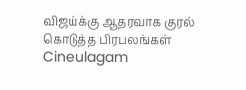விஜய்க்கு ஆதரவாக குரல் கொடுத்த பிரபலங்கள் Cineulagam